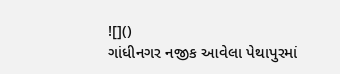![]()
ગાંધીનગર નજીક આવેલા પેથાપુરમાં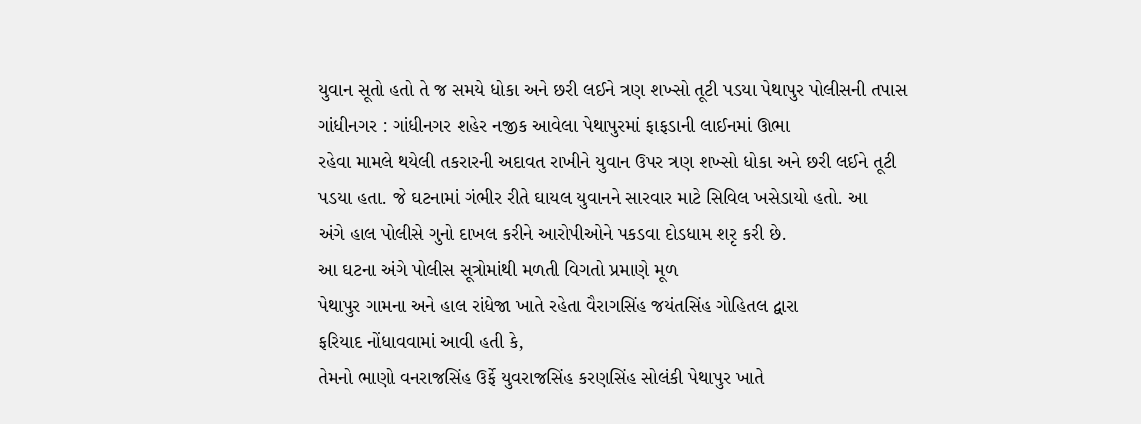યુવાન સૂતો હતો તે જ સમયે ધોકા અને છરી લઈને ત્રણ શખ્સો તૂટી પડયા પેથાપુર પોલીસની તપાસ
ગાંધીનગર : ગાંધીનગર શહેર નજીક આવેલા પેથાપુરમાં ફાફડાની લાઈનમાં ઊભા
રહેવા મામલે થયેલી તકરારની અદાવત રાખીને યુવાન ઉપર ત્રણ શખ્સો ધોકા અને છરી લઈને તૂટી
પડયા હતા. જે ઘટનામાં ગંભીર રીતે ઘાયલ યુવાનને સારવાર માટે સિવિલ ખસેડાયો હતો. આ
અંગે હાલ પોલીસે ગુનો દાખલ કરીને આરોપીઓને પકડવા દોડધામ શરૃ કરી છે.
આ ઘટના અંગે પોલીસ સૂત્રોમાંથી મળતી વિગતો પ્રમાણે મૂળ
પેથાપુર ગામના અને હાલ રાંધેજા ખાતે રહેતા વૈરાગસિંહ જયંતસિંહ ગોહિતલ દ્વારા
ફરિયાદ નોંધાવવામાં આવી હતી કે,
તેમનો ભાણો વનરાજસિંહ ઉર્ફે યુવરાજસિંહ કરણસિંહ સોલંકી પેથાપુર ખાતે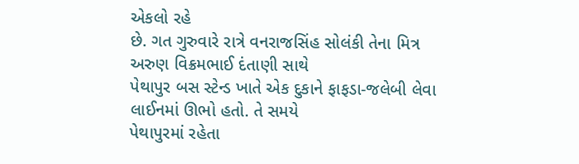એકલો રહે
છે. ગત ગુરુવારે રાત્રે વનરાજસિંહ સોલંકી તેના મિત્ર અરુણ વિક્રમભાઈ દંતાણી સાથે
પેથાપુર બસ સ્ટેન્ડ ખાતે એક દુકાને ફાફડા-જલેબી લેવા લાઈનમાં ઊભો હતો. તે સમયે
પેથાપુરમાં રહેતા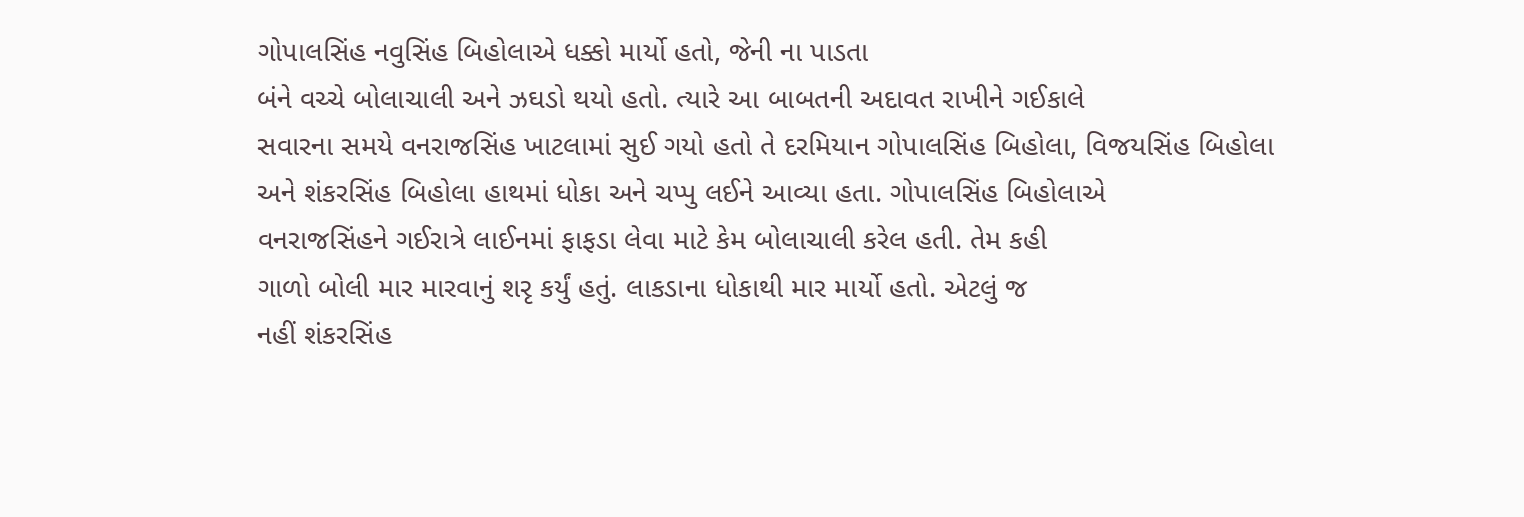ગોપાલસિંહ નવુસિંહ બિહોલાએ ધક્કો માર્યો હતો, જેની ના પાડતા
બંને વચ્ચે બોલાચાલી અને ઝઘડો થયો હતો. ત્યારે આ બાબતની અદાવત રાખીને ગઈકાલે
સવારના સમયે વનરાજસિંહ ખાટલામાં સુઈ ગયો હતો તે દરમિયાન ગોપાલસિંહ બિહોલા, વિજયસિંહ બિહોલા
અને શંકરસિંહ બિહોલા હાથમાં ધોકા અને ચપ્પુ લઈને આવ્યા હતા. ગોપાલસિંહ બિહોલાએ
વનરાજસિંહને ગઈરાત્રે લાઈનમાં ફાફડા લેવા માટે કેમ બોલાચાલી કરેલ હતી. તેમ કહી
ગાળો બોલી માર મારવાનું શરૃ કર્યું હતું. લાકડાના ધોકાથી માર માર્યો હતો. એટલું જ
નહીં શંકરસિંહ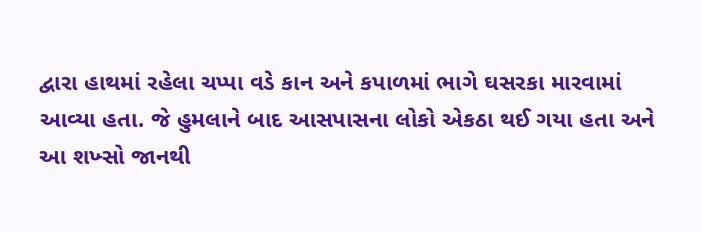દ્વારા હાથમાં રહેલા ચપ્પા વડે કાન અને કપાળમાં ભાગે ઘસરકા મારવામાં
આવ્યા હતા. જે હુમલાને બાદ આસપાસના લોકો એકઠા થઈ ગયા હતા અને આ શખ્સો જાનથી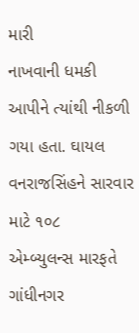મારી
નાખવાની ધમકી આપીને ત્યાંથી નીકળી ગયા હતા. ઘાયલ વનરાજસિંહને સારવાર માટે ૧૦૮
એમ્બ્યુલન્સ મારફતે ગાંધીનગર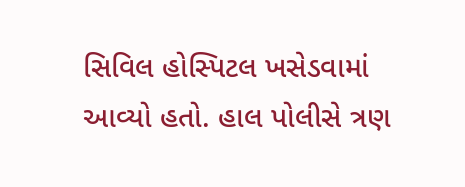સિવિલ હોસ્પિટલ ખસેડવામાં આવ્યો હતો. હાલ પોલીસે ત્રણ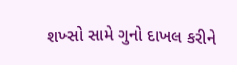શખ્સો સામે ગુનો દાખલ કરીને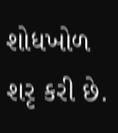શોધખોળ શરૃ કરી છે.